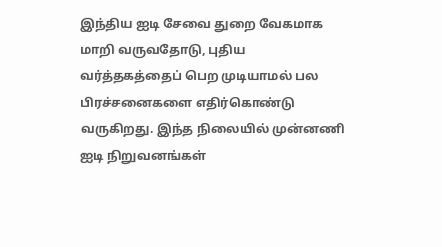இந்திய ஐடி சேவை துறை வேகமாக மாறி வருவதோடு, புதிய வர்த்தகத்தைப் பெற முடியாமல் பல பிரச்சனைகளை எதிர்கொண்டு வருகிறது. இந்த நிலையில் முன்னணி ஐடி நிறுவனங்கள்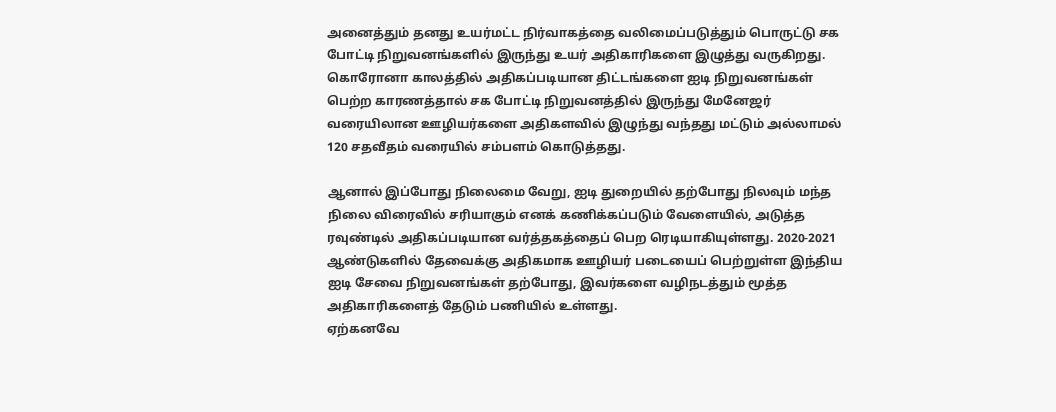அனைத்தும் தனது உயர்மட்ட நிர்வாகத்தை வலிமைப்படுத்தும் பொருட்டு சக போட்டி நிறுவனங்களில் இருந்து உயர் அதிகாரிகளை இழுத்து வருகிறது.
கொரோனா காலத்தில் அதிகப்படியான திட்டங்களை ஐடி நிறுவனங்கள் பெற்ற காரணத்தால் சக போட்டி நிறுவனத்தில் இருந்து மேனேஜர் வரையிலான ஊழியர்களை அதிகளவில் இழுந்து வந்தது மட்டும் அல்லாமல் 120 சதவீதம் வரையில் சம்பளம் கொடுத்தது.

ஆனால் இப்போது நிலைமை வேறு, ஐடி துறையில் தற்போது நிலவும் மந்த நிலை விரைவில் சரியாகும் எனக் கணிக்கப்படும் வேளையில், அடுத்த ரவுண்டில் அதிகப்படியான வர்த்தகத்தைப் பெற ரெடியாகியுள்ளது. 2020-2021 ஆண்டுகளில் தேவைக்கு அதிகமாக ஊழியர் படையைப் பெற்றுள்ள இந்திய ஐடி சேவை நிறுவனங்கள் தற்போது, இவர்களை வழிநடத்தும் மூத்த அதிகாரிகளைத் தேடும் பணியில் உள்ளது.
ஏற்கனவே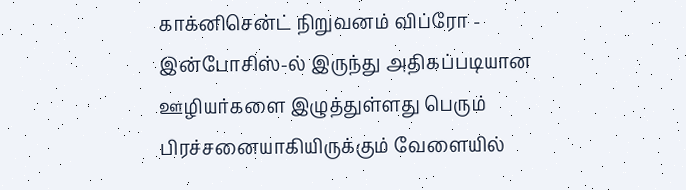காக்னிசென்ட் நிறுவனம் விப்ரோ - இன்போசிஸ்-ல் இருந்து அதிகப்படியான ஊழியர்களை இழுத்துள்ளது பெரும் பிரச்சனையாகியிருக்கும் வேளையில்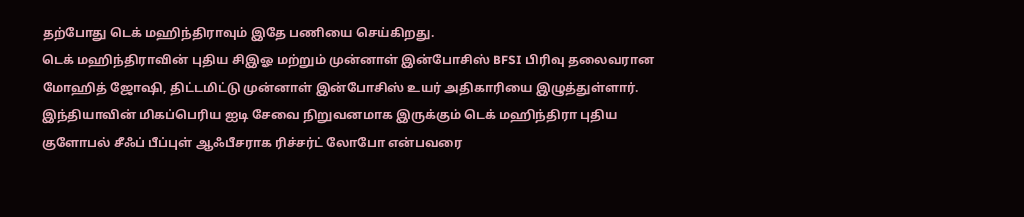தற்போது டெக் மஹிந்திராவும் இதே பணியை செய்கிறது.
டெக் மஹிந்திராவின் புதிய சிஇஓ மற்றும் முன்னாள் இன்போசிஸ் BFSI பிரிவு தலைவரான மோஹித் ஜோஷி, திட்டமிட்டு முன்னாள் இன்போசிஸ் உயர் அதிகாரியை இழுத்துள்ளார்.
இந்தியாவின் மிகப்பெரிய ஐடி சேவை நிறுவனமாக இருக்கும் டெக் மஹிந்திரா புதிய குளோபல் சீஃப் பீப்புள் ஆஃபீசராக ரிச்சர்ட் லோபோ என்பவரை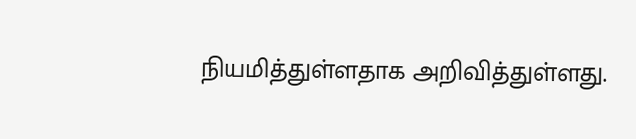நியமித்துள்ளதாக அறிவித்துள்ளது.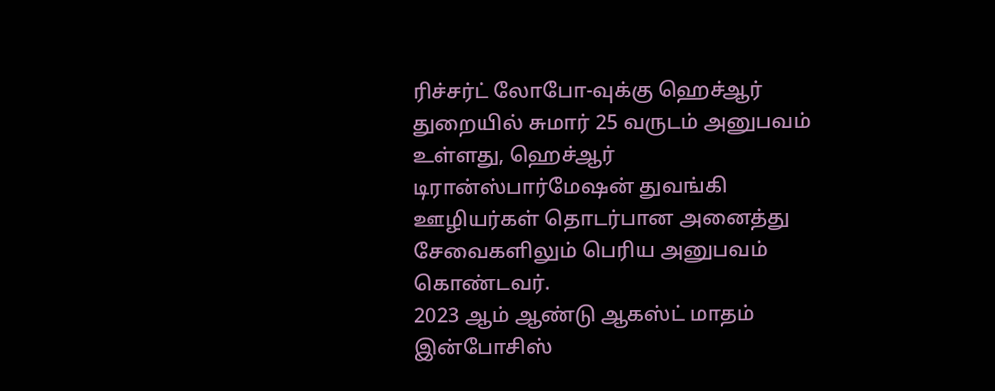ரிச்சர்ட் லோபோ-வுக்கு ஹெச்ஆர் துறையில் சுமார் 25 வருடம் அனுபவம் உள்ளது, ஹெச்ஆர் டிரான்ஸ்பார்மேஷன் துவங்கி ஊழியர்கள் தொடர்பான அனைத்து சேவைகளிலும் பெரிய அனுபவம் கொண்டவர்.
2023 ஆம் ஆண்டு ஆகஸ்ட் மாதம் இன்போசிஸ்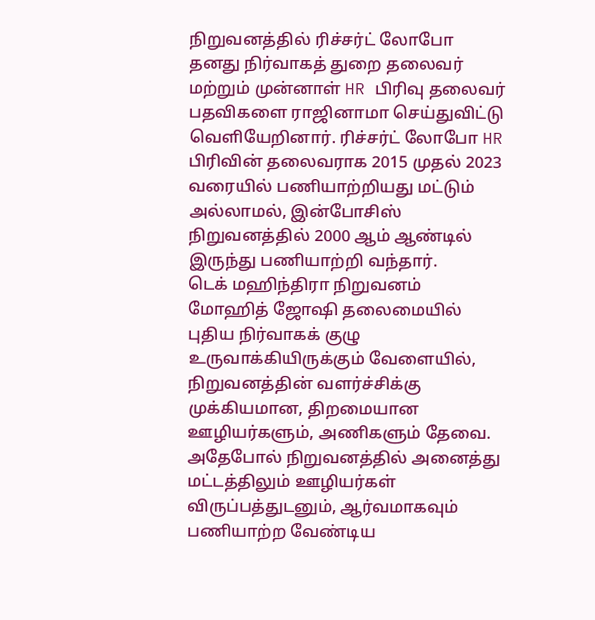நிறுவனத்தில் ரிச்சர்ட் லோபோ தனது நிர்வாகத் துறை தலைவர் மற்றும் முன்னாள் HR பிரிவு தலைவர் பதவிகளை ராஜினாமா செய்துவிட்டு வெளியேறினார். ரிச்சர்ட் லோபோ HR பிரிவின் தலைவராக 2015 முதல் 2023 வரையில் பணியாற்றியது மட்டும் அல்லாமல், இன்போசிஸ் நிறுவனத்தில் 2000 ஆம் ஆண்டில் இருந்து பணியாற்றி வந்தார்.
டெக் மஹிந்திரா நிறுவனம் மோஹித் ஜோஷி தலைமையில் புதிய நிர்வாகக் குழு உருவாக்கியிருக்கும் வேளையில், நிறுவனத்தின் வளர்ச்சிக்கு முக்கியமான, திறமையான ஊழியர்களும், அணிகளும் தேவை. அதேபோல் நிறுவனத்தில் அனைத்து மட்டத்திலும் ஊழியர்கள் விருப்பத்துடனும், ஆர்வமாகவும் பணியாற்ற வேண்டிய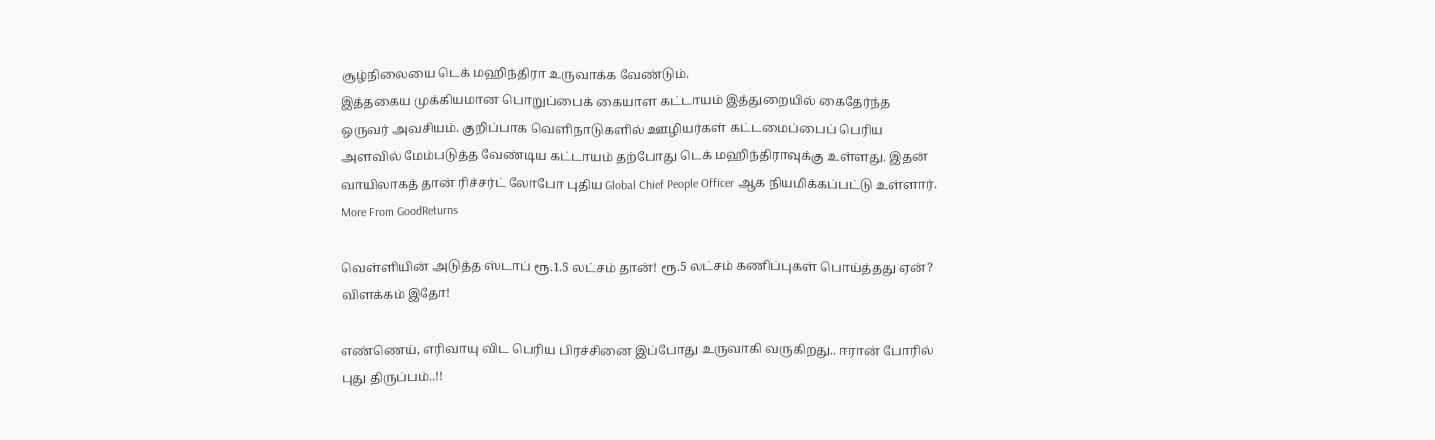சூழ்நிலையை டெக் மஹிந்திரா உருவாக்க வேண்டும்.
இத்தகைய முக்கியமான பொறுப்பைக் கையாள கட்டாயம் இத்துறையில் கைதேர்ந்த ஒருவர் அவசியம். குறிப்பாக வெளிநாடுகளில் ஊழியர்கள் கட்டமைப்பைப் பெரிய அளவில் மேம்படுத்த வேண்டிய கட்டாயம் தற்போது டெக் மஹிந்திராவுக்கு உள்ளது. இதன் வாயிலாகத் தான் ரிச்சர்ட் லோபோ புதிய Global Chief People Officer ஆக நியமிக்கப்பட்டு உள்ளார்.
More From GoodReturns

வெள்ளியின் அடுத்த ஸ்டாப் ரூ.1.5 லட்சம் தான்! ரூ.5 லட்சம் கணிப்புகள் பொய்த்தது ஏன்? விளக்கம் இதோ!

எண்ணெய், எரிவாயு விட பெரிய பிரச்சினை இப்போது உருவாகி வருகிறது.. ஈரான் போரில் புது திருப்பம்..!!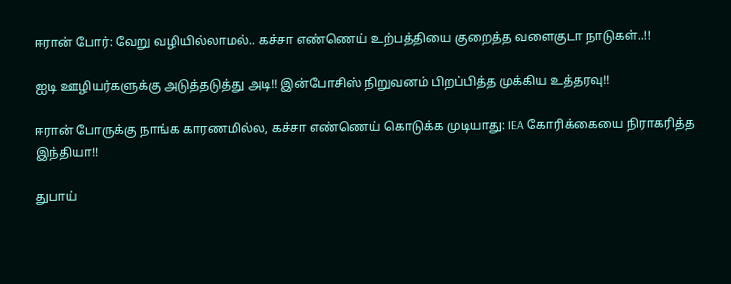ஈரான் போர்: வேறு வழியில்லாமல்.. கச்சா எண்ணெய் உற்பத்தியை குறைத்த வளைகுடா நாடுகள்..!!

ஐடி ஊழியர்களுக்கு அடுத்தடுத்து அடி!! இன்போசிஸ் நிறுவனம் பிறப்பித்த முக்கிய உத்தரவு!!

ஈரான் போருக்கு நாங்க காரணமில்ல, கச்சா எண்ணெய் கொடுக்க முடியாது: IEA கோரிக்கையை நிராகரித்த இந்தியா!!

துபாய்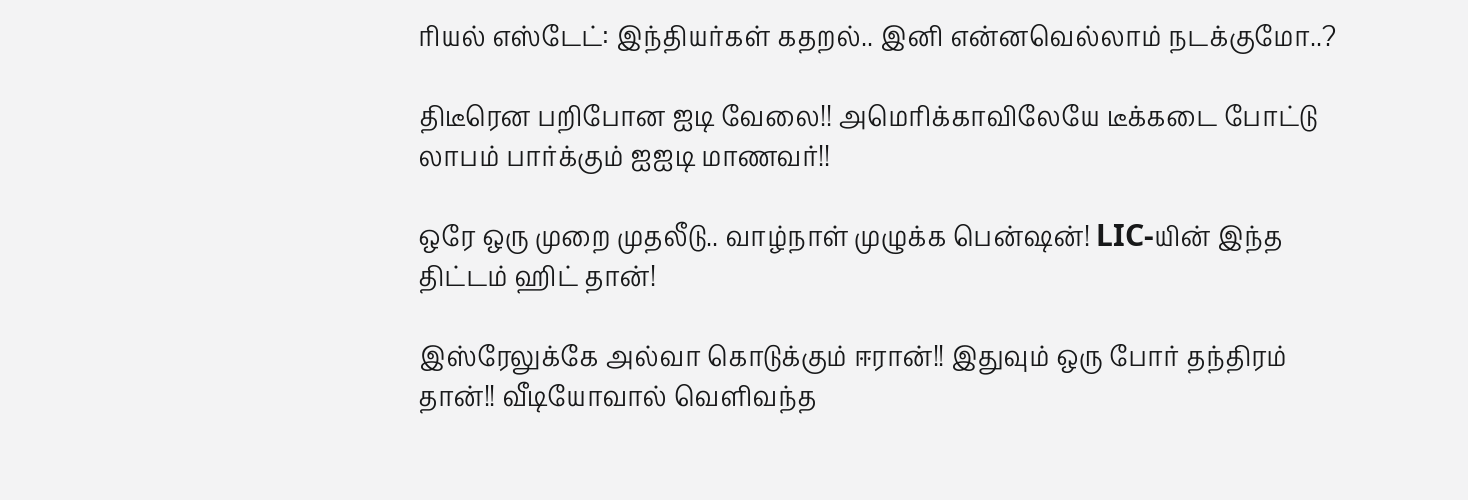ரியல் எஸ்டேட்: இந்தியர்கள் கதறல்.. இனி என்னவெல்லாம் நடக்குமோ..?

திடீரென பறிபோன ஐடி வேலை!! அமெரிக்காவிலேயே டீக்கடை போட்டு லாபம் பார்க்கும் ஐஐடி மாணவர்!!

ஒரே ஒரு முறை முதலீடு.. வாழ்நாள் முழுக்க பென்ஷன்! LIC-யின் இந்த திட்டம் ஹிட் தான்!

இஸ்ரேலுக்கே அல்வா கொடுக்கும் ஈரான்!! இதுவும் ஒரு போர் தந்திரம் தான்!! வீடியோவால் வெளிவந்த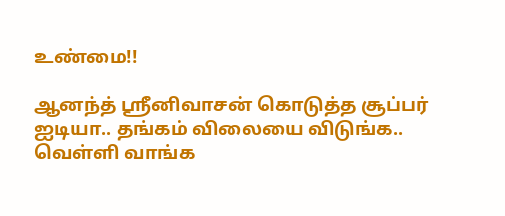உண்மை!!

ஆனந்த் ஸ்ரீனிவாசன் கொடுத்த சூப்பர் ஐடியா.. தங்கம் விலையை விடுங்க.. வெள்ளி வாங்க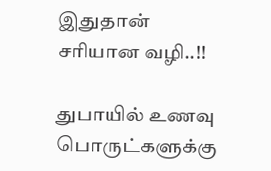இதுதான் சரியான வழி..!!

துபாயில் உணவு பொருட்களுக்கு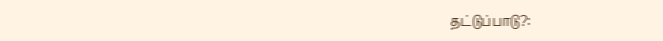தட்டுப்பாடு?: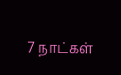7 நாட்கள்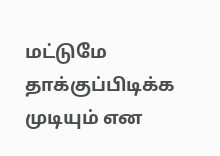மட்டுமே தாக்குப்பிடிக்க முடியும் என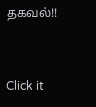தகவல்!!



Click it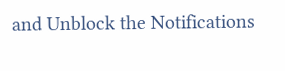and Unblock the Notifications